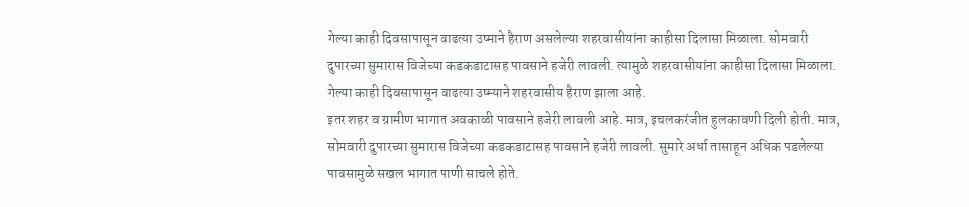गेल्या काही दिवसापासून वाढत्या उष्माने हैराण असलेल्या शहरवासीयांना काहीसा दिलासा मिळाला. सोमवारी दुपारच्या सुमारास विजेच्या कडकडाटासह पावसाने हजेरी लावली. त्यामुळे शहरवासीयांना काहीसा दिलासा मिळाला. गेल्या काही दिवसापासून वाढत्या उष्म्याने शहरवासीय हैराण झाला आहे.
इतर शहर व ग्रामीण भागात अवकाळी पावसाने हजेरी लावली आहे. मात्र, इचलकरंजीत हुलकावणी दिली होती. मात्र, सोमवारी दुपारच्या सुमारास विजेच्या कडकडाटासह पावसाने हजेरी लावली. सुमारे अर्धा तासाहून अधिक पडलेल्या पावसामुळे सखल भागात पाणी साचले होते.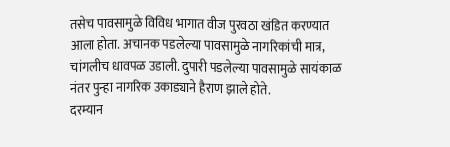तसेच पावसामुळे विविध भागात वीज पुरवठा खंडित करण्यात आला होता. अचानक पडलेल्या पावसामुळे नागरिकांची मात्र, चांगलीच धावपळ उडाली. दुपारी पडलेल्या पावसामुळे सायंकाळ नंतर पुन्हा नागरिक उकाड्याने हैराण झाले होते.
दरम्यान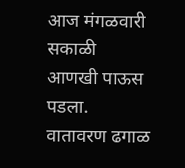आज मंगळवारी सकाळी आणखी पाऊस पडला. वातावरण ढगाळ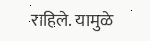राहिले. यामुळे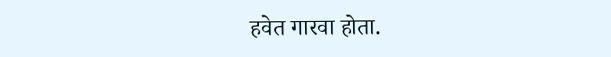हवेत गारवा होता.